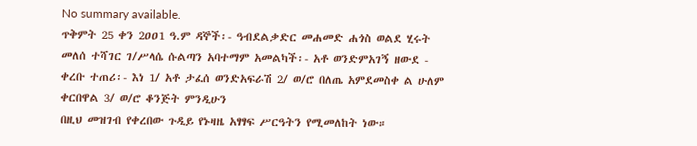No summary available.
ጥቅምት 25 ቀን 2ዐዐ1 ዓ.ም ዳኞች፡- ዓብደልቃድር መሐመድ ሐጎስ ወልደ ሂሩት መለሰ ተሻገር ገ/ሥላሴ ሱልጣን አባተማም አመልካች፡- አቶ ወንድምአገኝ ዘውደ - ቀረቡ ተጠሪ፡- እነ 1/ አቶ ታፈሰ ወንድአፍራሽ 2/ ወ/ሮ በለጤ አምደመስቀ ል ሁለም ቀርበዋል 3/ ወ/ሮ ቆንጅት ምንዲሁን
በዚህ መዝገብ የቀረበው ጉዲይ የኑዛዜ አፃፃፍ ሥርዓትን የሚመለከት ነው።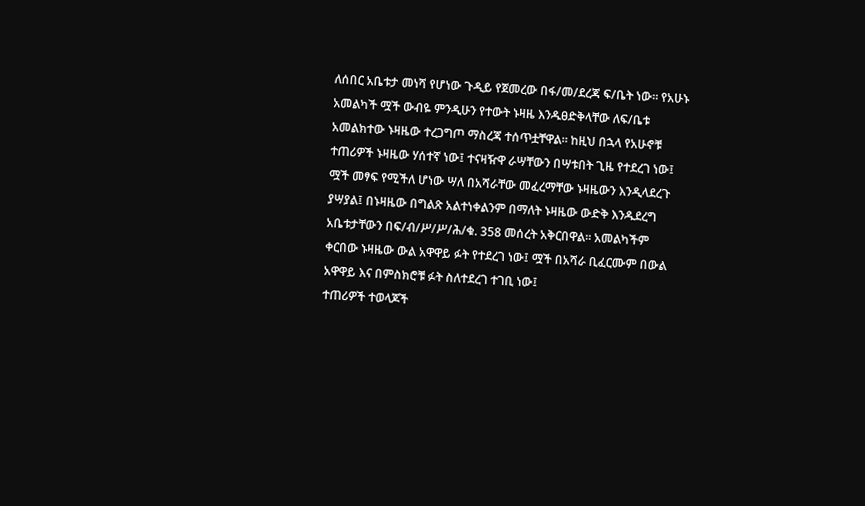ለሰበር አቤቱታ መነሻ የሆነው ጉዲይ የጀመረው በፋ/መ/ደረጃ ፍ/ቤት ነው። የአሁኑ አመልካች ሟች ውብዬ ምንዲሁን የተውት ኑዛዜ እንዱፀድቅላቸው ለፍ/ቤቱ አመልክተው ኑዛዜው ተረጋግጦ ማስረጃ ተሰጥቷቸዋል። ከዚህ በኋላ የአሁኖቹ ተጠሪዎች ኑዛዜው ሃሰተኛ ነው፤ ተናዛዥዋ ራሣቸውን በሣቱበት ጊዜ የተደረገ ነው፤ ሟች መፃፍ የሚችለ ሆነው ሣለ በአሻራቸው መፈረማቸው ኑዛዜውን እንዲላደረጉ ያሣያል፤ በኑዛዜው በግልጽ አልተነቀልንም በማለት ኑዛዜው ውድቅ እንዱደረግ አቤቱታቸውን በፍ/ብ/ሥ/ሥ/ሕ/ቁ. 358 መሰረት አቅርበዋል። አመልካችም ቀርበው ኑዛዜው ውል አዋዋይ ፉት የተደረገ ነው፤ ሟች በአሻራ ቢፈርሙም በውል አዋዋይ እና በምስክሮቹ ፉት ስለተደረገ ተገቢ ነው፤
ተጠሪዎች ተወላጆች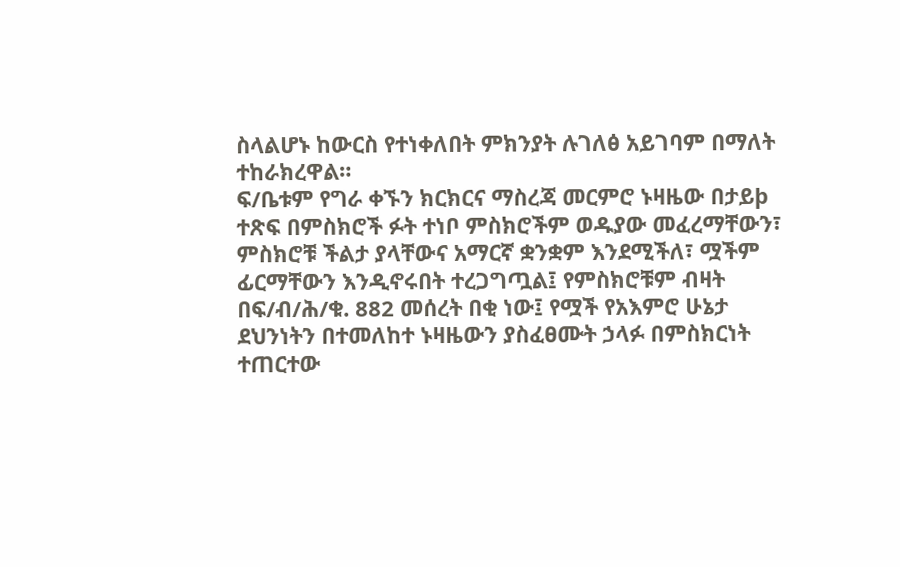ስላልሆኑ ከውርስ የተነቀለበት ምክንያት ሉገለፅ አይገባም በማለት ተከራክረዋል።
ፍ/ቤቱም የግራ ቀኙን ክርክርና ማስረጃ መርምሮ ኑዛዜው በታይþ ተጽፍ በምስክሮች ፉት ተነቦ ምስክሮችም ወዱያው መፈረማቸውን፣ ምስክሮቹ ችልታ ያላቸውና አማርኛ ቋንቋም እንደሚችለ፣ ሟችም ፊርማቸውን እንዲኖሩበት ተረጋግጧል፤ የምስክሮቹም ብዛት በፍ/ብ/ሕ/ቁ. 882 መሰረት በቂ ነው፤ የሟች የአእምሮ ሁኔታ ደህንነትን በተመለከተ ኑዛዜውን ያስፈፀሙት ኃላፉ በምስክርነት ተጠርተው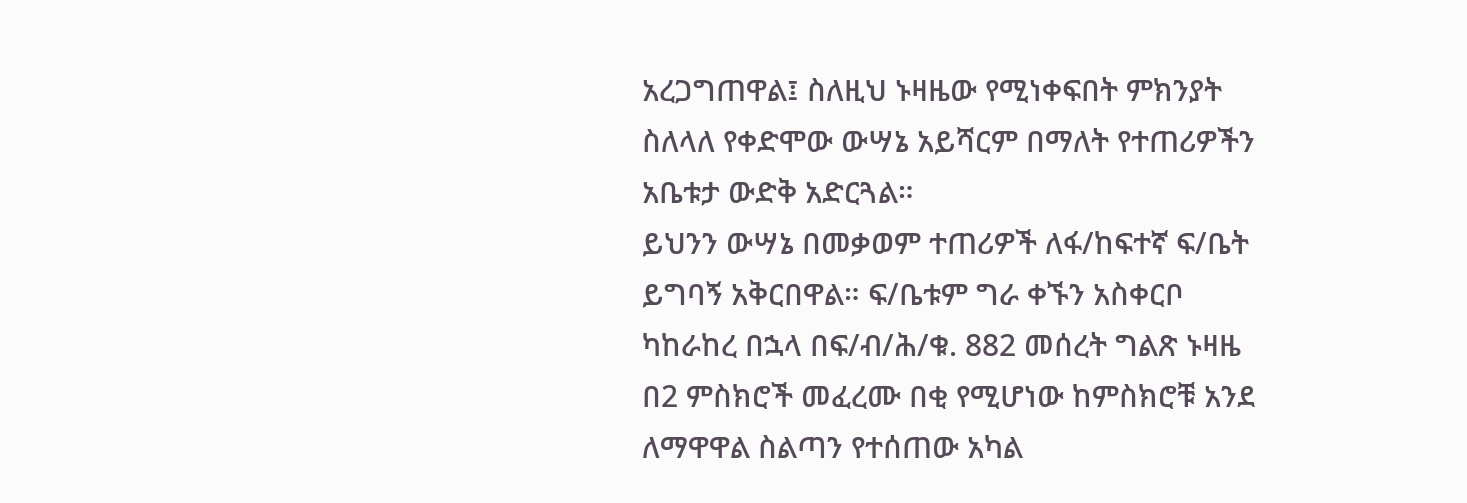አረጋግጠዋል፤ ስለዚህ ኑዛዜው የሚነቀፍበት ምክንያት ስለላለ የቀድሞው ውሣኔ አይሻርም በማለት የተጠሪዎችን አቤቱታ ውድቅ አድርጓል።
ይህንን ውሣኔ በመቃወም ተጠሪዎች ለፋ/ከፍተኛ ፍ/ቤት ይግባኝ አቅርበዋል። ፍ/ቤቱም ግራ ቀኙን አስቀርቦ ካከራከረ በኋላ በፍ/ብ/ሕ/ቁ. 882 መሰረት ግልጽ ኑዛዜ በ2 ምስክሮች መፈረሙ በቂ የሚሆነው ከምስክሮቹ አንደ ለማዋዋል ስልጣን የተሰጠው አካል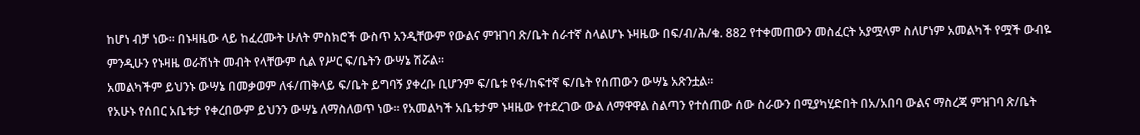ከሆነ ብቻ ነው። በኑዛዜው ላይ ከፈረሙት ሁለት ምስክሮች ውስጥ አንዲቸውም የውልና ምዝገባ ጽ/ቤት ሰራተኛ ስላልሆኑ ኑዛዜው በፍ/ብ/ሕ/ቁ. 882 የተቀመጠውን መስፈርት አያሟላም ስለሆነም አመልካች የሟች ውብዬ ምንዲሁን የኑዛዜ ወራሽነት መብት የላቸውም ሲል የሥር ፍ/ቤትን ውሣኔ ሽሯል።
አመልካችም ይህንኑ ውሣኔ በመቃወም ለፋ/ጠቅላይ ፍ/ቤት ይግባኝ ያቀረቡ ቢሆንም ፍ/ቤቱ የፋ/ከፍተኛ ፍ/ቤት የሰጠውን ውሣኔ አጽንቷል።
የአሁኑ የሰበር አቤቱታ የቀረበውም ይህንን ውሣኔ ለማስለወጥ ነው። የአመልካች አቤቱታም ኑዛዜው የተደረገው ውል ለማዋዋል ስልጣን የተሰጠው ሰው ስራውን በሚያካሂድበት በአ/አበባ ውልና ማስረጃ ምዝገባ ጽ/ቤት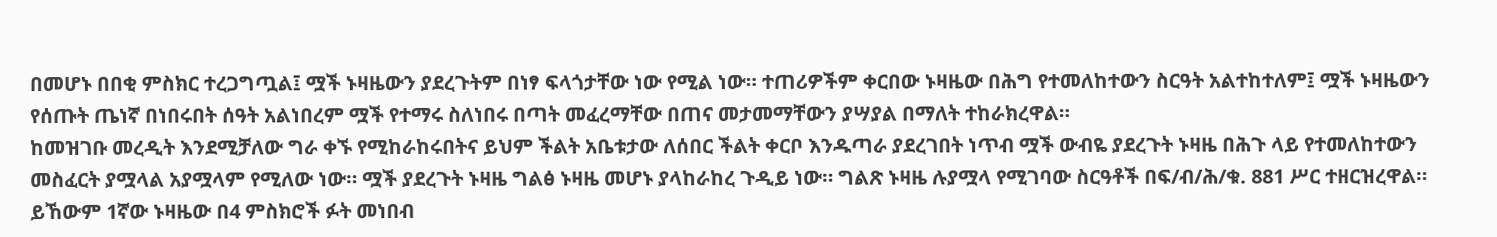በመሆኑ በበቂ ምስክር ተረጋግጧል፤ ሟች ኑዛዜውን ያደረጉትም በነፃ ፍላጎታቸው ነው የሚል ነው። ተጠሪዎችም ቀርበው ኑዛዜው በሕግ የተመለከተውን ስርዓት አልተከተለም፤ ሟች ኑዛዜውን የሰጡት ጤነኛ በነበሩበት ሰዓት አልነበረም ሟች የተማሩ ስለነበሩ በጣት መፈረማቸው በጠና መታመማቸውን ያሣያል በማለት ተከራክረዋል።
ከመዝገቡ መረዲት እንደሚቻለው ግራ ቀኙ የሚከራከሩበትና ይህም ችልት አቤቱታው ለሰበር ችልት ቀርቦ እንዱጣራ ያደረገበት ነጥብ ሟች ውብዬ ያደረጉት ኑዛዜ በሕጉ ላይ የተመለከተውን መስፈርት ያሟላል አያሟላም የሚለው ነው። ሟች ያደረጉት ኑዛዜ ግልፅ ኑዛዜ መሆኑ ያላከራከረ ጉዲይ ነው። ግልጽ ኑዛዜ ሉያሟላ የሚገባው ስርዓቶች በፍ/ብ/ሕ/ቁ. 881 ሥር ተዘርዝረዋል። ይኸውም 1ኛው ኑዛዜው በ4 ምስክሮች ፉት መነበብ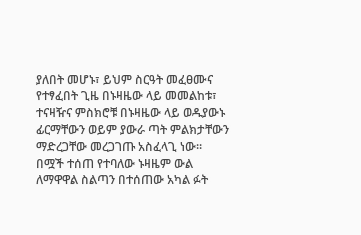ያለበት መሆኑ፣ ይህም ስርዓት መፈፀሙና የተፃፈበት ጊዜ በኑዛዜው ላይ መመልከቱ፣ ተናዛዥና ምስክሮቹ በኑዛዜው ላይ ወዱያውኑ ፊርማቸውን ወይም ያውራ ጣት ምልክታቸውን ማድረጋቸው መረጋገጡ አስፈላጊ ነው። በሟች ተሰጠ የተባለው ኑዛዜም ውል ለማዋዋል ስልጣን በተሰጠው አካል ፉት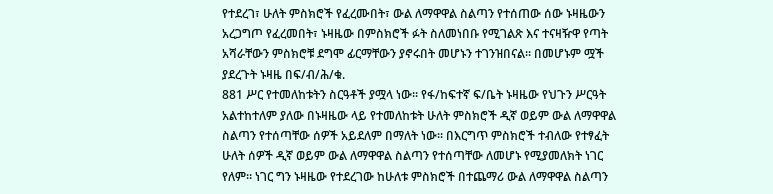የተደረገ፣ ሁለት ምስክሮች የፈረሙበት፣ ውል ለማዋዋል ስልጣን የተሰጠው ሰው ኑዛዜውን አረጋግጦ የፈረመበት፣ ኑዛዜው በምስክሮች ፉት ስለመነበቡ የሚገልጽ እና ተናዛዥዋ የጣት አሻራቸውን ምስክሮቹ ደግሞ ፊርማቸውን ያኖሩበት መሆኑን ተገንዝበናል። በመሆኑም ሟች ያደረጉት ኑዛዜ በፍ/ብ/ሕ/ቁ.
881 ሥር የተመለከቱትን ስርዓቶች ያሟላ ነው። የፋ/ከፍተኛ ፍ/ቤት ኑዛዜው የህጉን ሥርዓት አልተከተለም ያለው በኑዛዜው ላይ የተመለከቱት ሁለት ምስክሮች ዲኛ ወይም ውል ለማዋዋል ስልጣን የተሰጣቸው ሰዎች አይደለም በማለት ነው። በእርግጥ ምስክሮች ተብለው የተፃፈት ሁለት ሰዎች ዲኛ ወይም ውል ለማዋዋል ስልጣን የተሰጣቸው ለመሆኑ የሚያመለክት ነገር የለም። ነገር ግን ኑዛዜው የተደረገው ከሁለቱ ምስክሮች በተጨማሪ ውል ለማዋዋል ስልጣን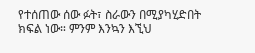የተሰጠው ሰው ፉት፣ ስራውን በሚያካሂድበት ክፍል ነው። ምንም እንኳን እኚህ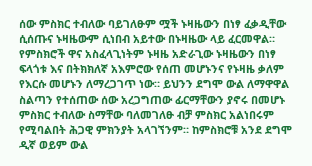ሰው ምስክር ተብለው ባይገለፁም ሟች ኑዛዜውን በነፃ ፈቃዲቸው ሲሰጡና ኑዛዜውም ሲነበብ አይተው በኑዛዜው ላይ ፈርመዋል። የምስክሮች ዋና አስፈላጊነትም ኑዛዜ አድራጊው ኑዛዜውን በነፃ ፍላጎቱ እና በትክክለኛ አእምሮው የሰጠ መሆኑንና የኑዛዜ ቃለም የእርሱ መሆኑን ለማረጋገጥ ነው። ይህንን ደግሞ ውል ለማዋዋል ስልጣን የተሰጠው ሰው አረጋግጠው ፊርማቸውን ያኖሩ በመሆኑ ምስክር ተብለው ስማቸው ባለመገለፁ ብቻ ምስክር አልነበሩም የሚባልበት ሕጋዊ ምክንያት አላገኘንም። ከምስክሮቹ አንደ ደግሞ ዲኛ ወይም ውል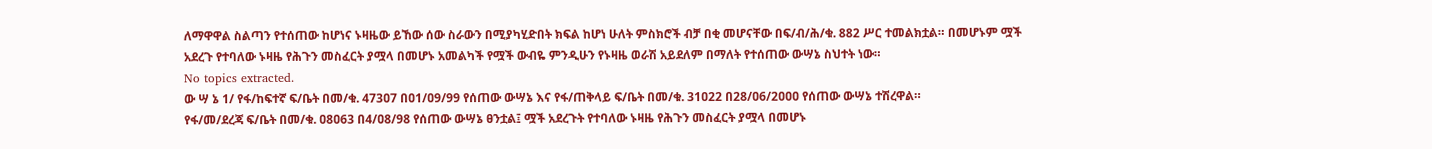ለማዋዋል ስልጣን የተሰጠው ከሆነና ኑዛዜው ይኸው ሰው ስራውን በሚያካሂድበት ክፍል ከሆነ ሁለት ምስክሮች ብቻ በቂ መሆናቸው በፍ/ብ/ሕ/ቁ. 882 ሥር ተመልክቷል። በመሆኑም ሟች አደረጉ የተባለው ኑዛዜ የሕጉን መስፈርት ያሟላ በመሆኑ አመልካች የሟች ውብዬ ምንዲሁን የኑዛዜ ወራሽ አይደለም በማለት የተሰጠው ውሣኔ ስህተት ነው።
No topics extracted.
ው ሣ ኔ 1/ የፋ/ከፍተኛ ፍ/ቤት በመ/ቁ. 473ዐ7 በዐ1/ዐ9/99 የሰጠው ውሣኔ እና የፋ/ጠቅላይ ፍ/ቤት በመ/ቁ. 31ዐ22 በ28/ዐ6/2ዐዐዐ የሰጠው ውሣኔ ተሽረዋል።
የፋ/መ/ደረጃ ፍ/ቤት በመ/ቁ. ዐ8ዐ63 በ4/ዐ8/98 የሰጠው ውሣኔ ፀንቷል፤ ሟች አደረጉት የተባለው ኑዛዜ የሕጉን መስፈርት ያሟላ በመሆኑ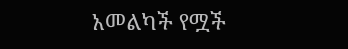አመልካች የሟች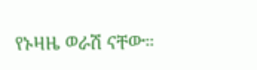የኑዛዜ ወራሽ ናቸው።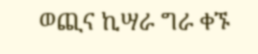ወጪና ኪሣራ ግራ ቀኙ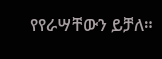የየራሣቸውን ይቻለ።